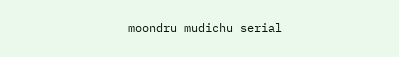moondru mudichu serial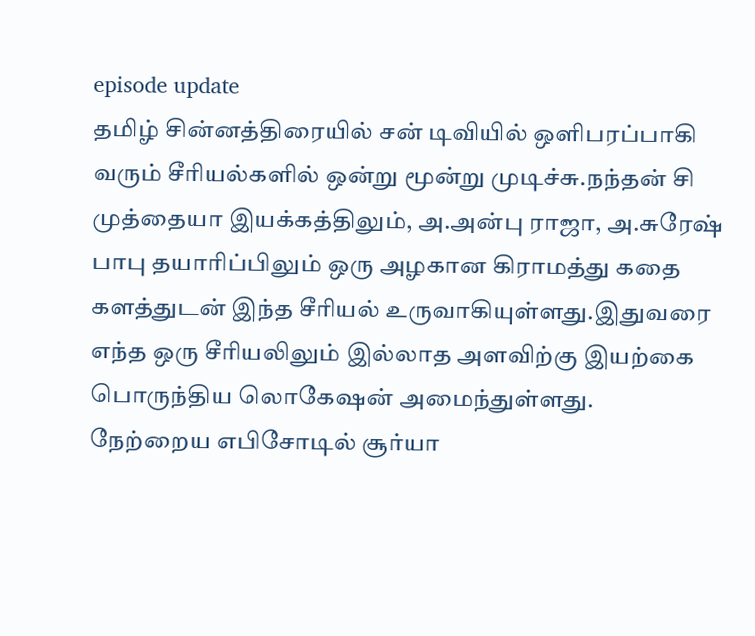episode update
தமிழ் சின்னத்திரையில் சன் டிவியில் ஒளிபரப்பாகி வரும் சீரியல்களில் ஒன்று மூன்று முடிச்சு.நந்தன் சி முத்தையா இயக்கத்திலும், அ.அன்பு ராஜா, அ.சுரேஷ் பாபு தயாரிப்பிலும் ஒரு அழகான கிராமத்து கதை களத்துடன் இந்த சீரியல் உருவாகியுள்ளது.இதுவரை எந்த ஒரு சீரியலிலும் இல்லாத அளவிற்கு இயற்கை பொருந்திய லொகேஷன் அமைந்துள்ளது.
நேற்றைய எபிசோடில் சூர்யா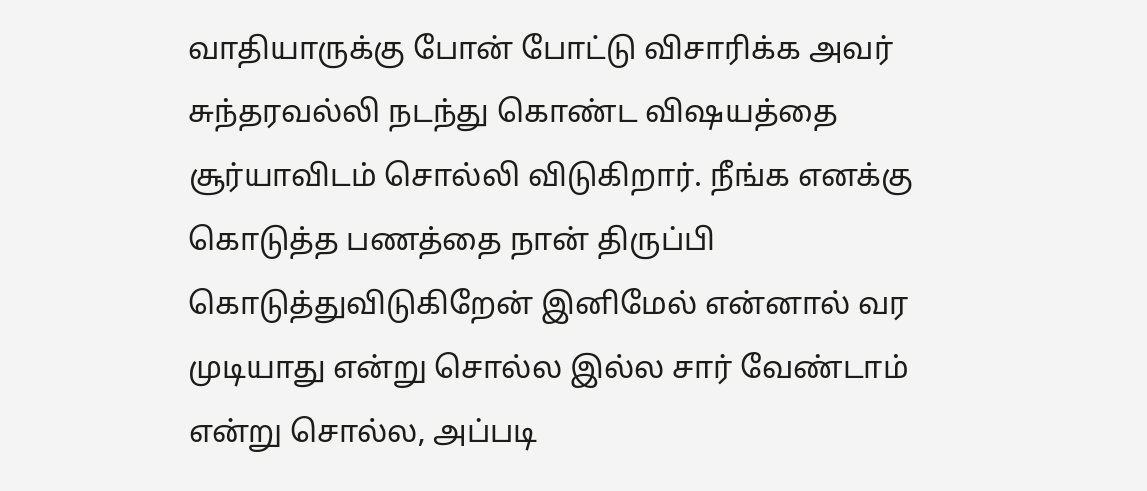வாதியாருக்கு போன் போட்டு விசாரிக்க அவர் சுந்தரவல்லி நடந்து கொண்ட விஷயத்தை சூர்யாவிடம் சொல்லி விடுகிறார். நீங்க எனக்கு கொடுத்த பணத்தை நான் திருப்பி கொடுத்துவிடுகிறேன் இனிமேல் என்னால் வர முடியாது என்று சொல்ல இல்ல சார் வேண்டாம் என்று சொல்ல, அப்படி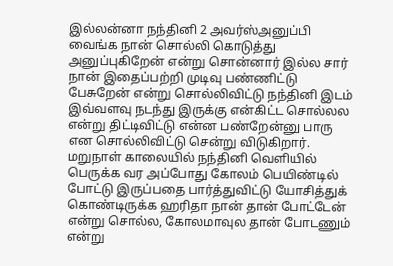இல்லன்னா நந்தினி 2 அவர்ஸ்அனுப்பி வைங்க நான் சொல்லி கொடுத்து அனுப்புகிறேன் என்று சொன்னார் இல்ல சார் நான் இதைப்பற்றி முடிவு பண்ணிட்டு பேசுறேன் என்று சொல்லிவிட்டு நந்தினி இடம் இவ்வளவு நடந்து இருக்கு என்கிட்ட சொல்லல என்று திட்டிவிட்டு என்ன பண்றேன்னு பாரு என சொல்லிவிட்டு சென்று விடுகிறார். மறுநாள் காலையில் நந்தினி வெளியில் பெருக்க வர அப்போது கோலம் பெயிண்டில் போட்டு இருப்பதை பார்த்துவிட்டு யோசித்துக் கொண்டிருக்க ஹரிதா நான் தான் போட்டேன் என்று சொல்ல, கோலமாவுல தான் போடணும் என்று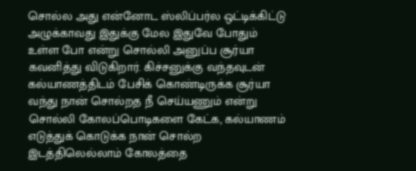சொல்ல அது என்னோட ஸ்லிப்பர்ல ஒட்டிக்கிட்டு அழுக்காவது இதுக்கு மேல இதுவே போதும் உள்ள போ என்று சொல்லி அனுப்ப சூர்யா கவனித்து விடுகிறார். கிச்சனுக்கு வந்தவுடன் கல்யாணத்திடம் பேசிக் கொண்டிருக்க சூர்யா வந்து நான் சொல்றத நீ செய்யணும் என்று சொல்லி கோலப்பொடிகளை கேட்க, கல்யாணம் எடுத்துக் கொடுக்க நான் சொல்ற இடத்திலெல்லாம் கோலத்தை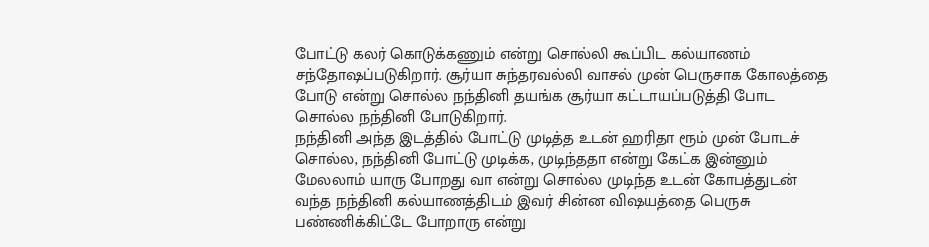போட்டு கலர் கொடுக்கணும் என்று சொல்லி கூப்பிட கல்யாணம் சந்தோஷப்படுகிறார். சூர்யா சுந்தரவல்லி வாசல் முன் பெருசாக கோலத்தை போடு என்று சொல்ல நந்தினி தயங்க சூர்யா கட்டாயப்படுத்தி போட சொல்ல நந்தினி போடுகிறார்.
நந்தினி அந்த இடத்தில் போட்டு முடித்த உடன் ஹரிதா ரூம் முன் போடச் சொல்ல, நந்தினி போட்டு முடிக்க, முடிந்ததா என்று கேட்க இன்னும் மேலலாம் யாரு போறது வா என்று சொல்ல முடிந்த உடன் கோபத்துடன் வந்த நந்தினி கல்யாணத்திடம் இவர் சின்ன விஷயத்தை பெருசு பண்ணிக்கிட்டே போறாரு என்று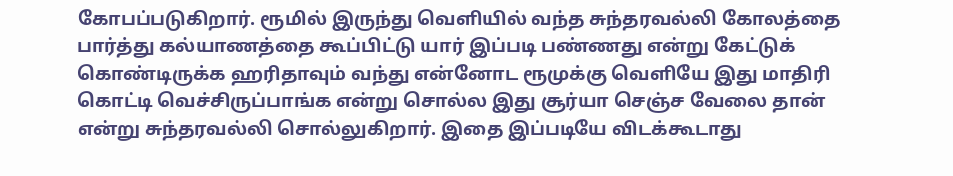கோபப்படுகிறார். ரூமில் இருந்து வெளியில் வந்த சுந்தரவல்லி கோலத்தை பார்த்து கல்யாணத்தை கூப்பிட்டு யார் இப்படி பண்ணது என்று கேட்டுக் கொண்டிருக்க ஹரிதாவும் வந்து என்னோட ரூமுக்கு வெளியே இது மாதிரி கொட்டி வெச்சிருப்பாங்க என்று சொல்ல இது சூர்யா செஞ்ச வேலை தான் என்று சுந்தரவல்லி சொல்லுகிறார். இதை இப்படியே விடக்கூடாது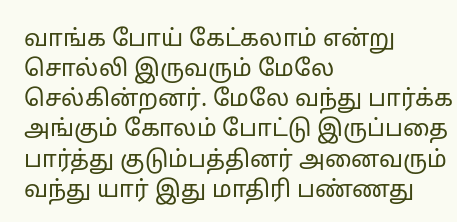வாங்க போய் கேட்கலாம் என்று சொல்லி இருவரும் மேலே செல்கின்றனர். மேலே வந்து பார்க்க அங்கும் கோலம் போட்டு இருப்பதை பார்த்து குடும்பத்தினர் அனைவரும் வந்து யார் இது மாதிரி பண்ணது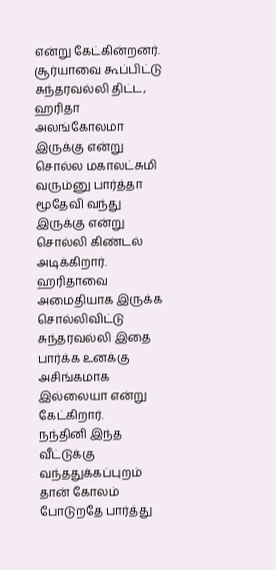என்று கேட்கின்றனர். சூர்யாவை கூப்பிட்டு சுந்தரவல்லி திட்ட, ஹரிதா அலங்கோலமா இருக்கு என்று சொல்ல மகாலட்சுமி வரும்னு பார்த்தா மூதேவி வந்து இருக்கு என்று சொல்லி கிண்டல் அடிக்கிறார். ஹரிதாவை அமைதியாக இருக்க சொல்லிவிட்டு சுந்தரவல்லி இதை பார்க்க உனக்கு அசிங்கமாக இல்லையா என்று கேட்கிறார்.
நந்தினி இந்த வீட்டுக்கு வந்ததுக்கப்புறம் தான் கோலம் போடுறதே பார்த்து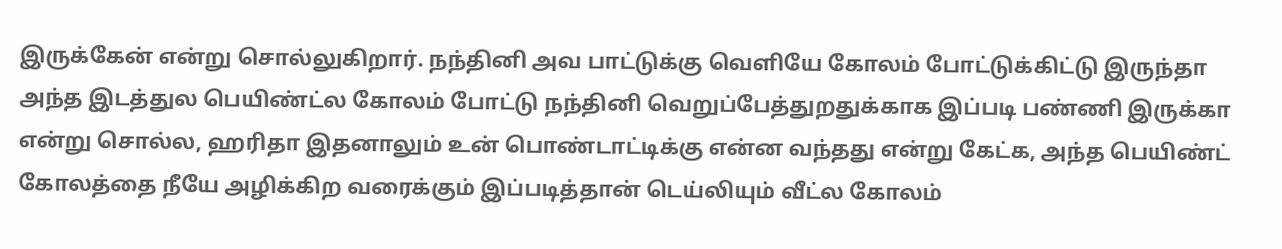இருக்கேன் என்று சொல்லுகிறார். நந்தினி அவ பாட்டுக்கு வெளியே கோலம் போட்டுக்கிட்டு இருந்தா அந்த இடத்துல பெயிண்ட்ல கோலம் போட்டு நந்தினி வெறுப்பேத்துறதுக்காக இப்படி பண்ணி இருக்கா என்று சொல்ல, ஹரிதா இதனாலும் உன் பொண்டாட்டிக்கு என்ன வந்தது என்று கேட்க, அந்த பெயிண்ட் கோலத்தை நீயே அழிக்கிற வரைக்கும் இப்படித்தான் டெய்லியும் வீட்ல கோலம்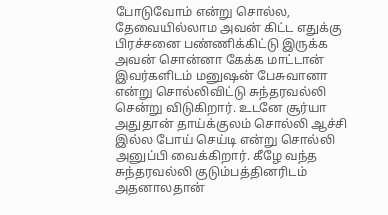போடுவோம் என்று சொல்ல, தேவையில்லாம அவன் கிட்ட எதுக்கு பிரச்சனை பண்ணிக்கிட்டு இருக்க அவன் சொன்னா கேக்க மாட்டான் இவர்களிடம் மனுஷன் பேசுவானா என்று சொல்லிவிட்டு சுந்தரவல்லி சென்று விடுகிறார். உடனே சூர்யா அதுதான் தாய்க்குலம் சொல்லி ஆச்சி இல்ல போய் செய்டி என்று சொல்லி அனுப்பி வைக்கிறார். கீழே வந்த சுந்தரவல்லி குடும்பத்தினரிடம் அதனாலதான்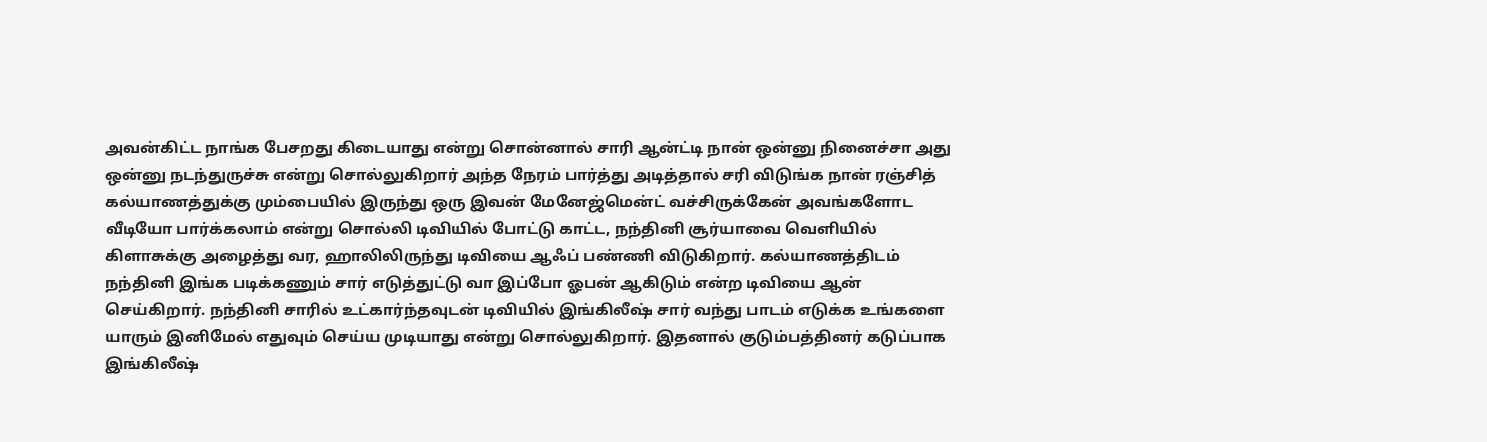அவன்கிட்ட நாங்க பேசறது கிடையாது என்று சொன்னால் சாரி ஆன்ட்டி நான் ஒன்னு நினைச்சா அது ஒன்னு நடந்துருச்சு என்று சொல்லுகிறார் அந்த நேரம் பார்த்து அடித்தால் சரி விடுங்க நான் ரஞ்சித் கல்யாணத்துக்கு மும்பையில் இருந்து ஒரு இவன் மேனேஜ்மென்ட் வச்சிருக்கேன் அவங்களோட வீடியோ பார்க்கலாம் என்று சொல்லி டிவியில் போட்டு காட்ட, நந்தினி சூர்யாவை வெளியில் கிளாசுக்கு அழைத்து வர, ஹாலிலிருந்து டிவியை ஆஃப் பண்ணி விடுகிறார். கல்யாணத்திடம் நந்தினி இங்க படிக்கணும் சார் எடுத்துட்டு வா இப்போ ஓபன் ஆகிடும் என்ற டிவியை ஆன் செய்கிறார். நந்தினி சாரில் உட்கார்ந்தவுடன் டிவியில் இங்கிலீஷ் சார் வந்து பாடம் எடுக்க உங்களை யாரும் இனிமேல் எதுவும் செய்ய முடியாது என்று சொல்லுகிறார். இதனால் குடும்பத்தினர் கடுப்பாக இங்கிலீஷ்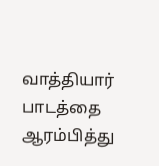வாத்தியார் பாடத்தை ஆரம்பித்து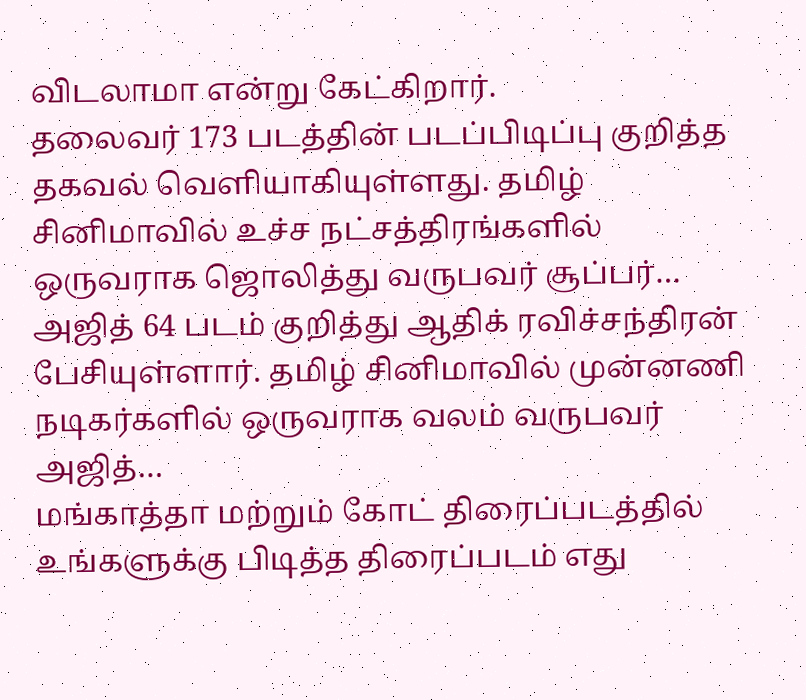விடலாமா என்று கேட்கிறார்.
தலைவர் 173 படத்தின் படப்பிடிப்பு குறித்த தகவல் வெளியாகியுள்ளது. தமிழ் சினிமாவில் உச்ச நட்சத்திரங்களில் ஒருவராக ஜொலித்து வருபவர் சூப்பர்…
அஜித் 64 படம் குறித்து ஆதிக் ரவிச்சந்திரன் பேசியுள்ளார். தமிழ் சினிமாவில் முன்னணி நடிகர்களில் ஒருவராக வலம் வருபவர் அஜித்…
மங்காத்தா மற்றும் கோட் திரைப்படத்தில் உங்களுக்கு பிடித்த திரைப்படம் எது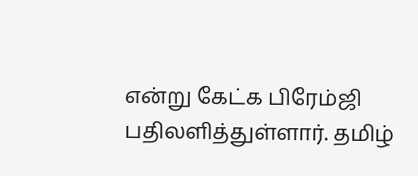என்று கேட்க பிரேம்ஜி பதிலளித்துள்ளார். தமிழ்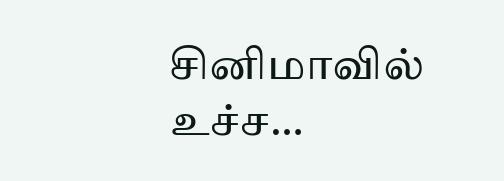சினிமாவில் உச்ச…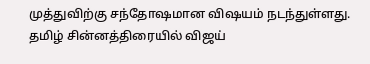முத்துவிற்கு சந்தோஷமான விஷயம் நடந்துள்ளது. தமிழ் சின்னத்திரையில் விஜய்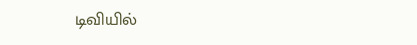டிவியில்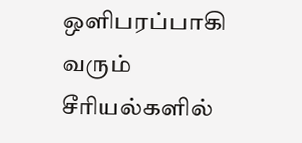ஒளிபரப்பாகி வரும் சீரியல்களில்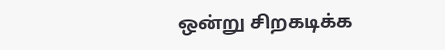ஒன்று சிறகடிக்க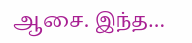ஆசை. இந்த…